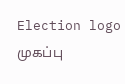Election logo
முகப்பு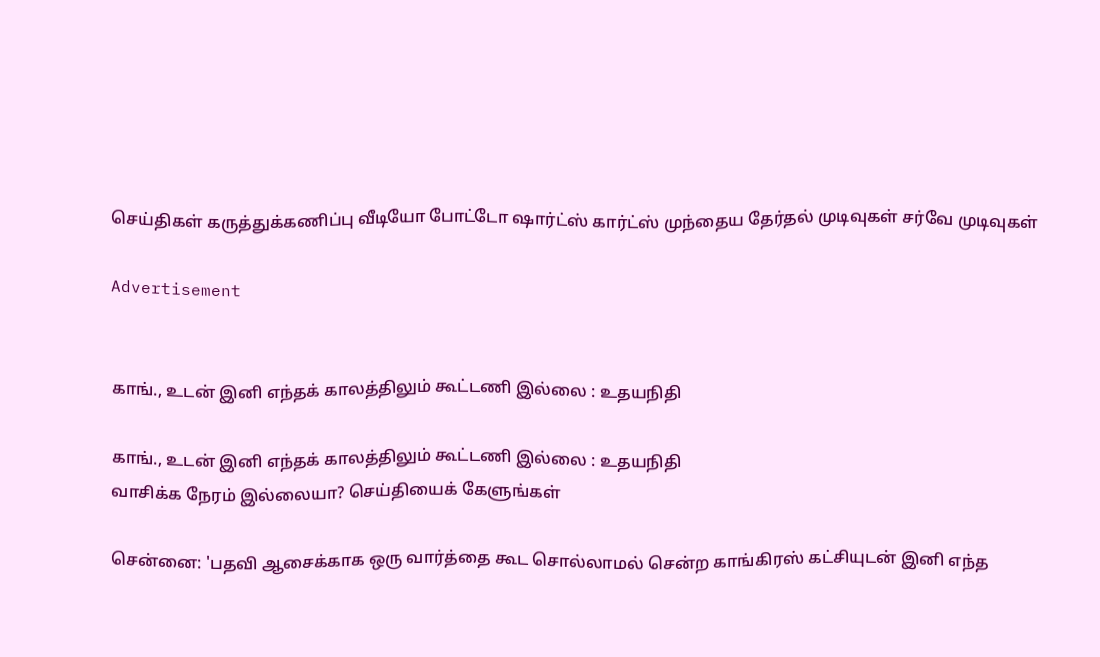செய்திகள் கருத்துக்கணிப்பு வீடியோ போட்டோ ஷார்ட்ஸ் கார்ட்ஸ் முந்தைய தேர்தல் முடிவுகள் சர்வே முடிவுகள்

Advertisement


காங்., உடன் இனி எந்தக் காலத்திலும் கூட்டணி இல்லை : உதயநிதி

காங்., உடன் இனி எந்தக் காலத்திலும் கூட்டணி இல்லை : உதயநிதி
வாசிக்க நேரம் இல்லையா? செய்தியைக் கேளுங்கள்

சென்னை: 'பதவி ஆசைக்காக ஒரு வார்த்தை கூட சொல்லாமல் சென்ற காங்கிரஸ் கட்சியுடன் இனி எந்த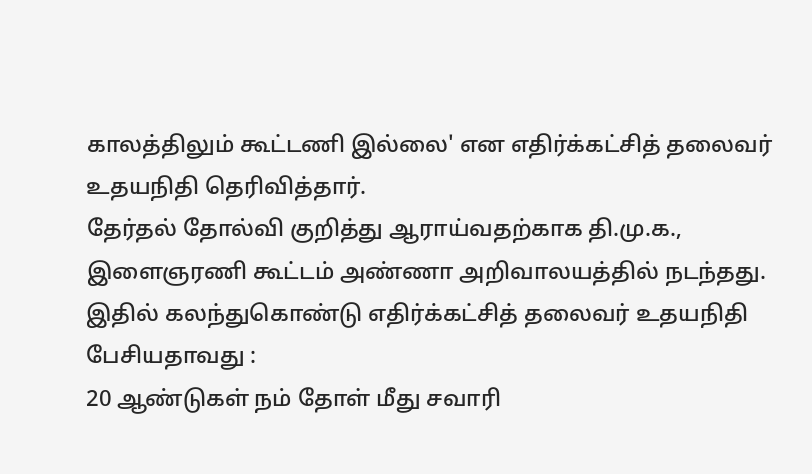காலத்திலும் கூட்டணி இல்லை' என எதிர்க்கட்சித் தலைவர் உதயநிதி தெரிவித்தார்.
தேர்தல் தோல்வி குறித்து ஆராய்வதற்காக தி.மு.க., இளைஞரணி கூட்டம் அண்ணா அறிவாலயத்தில் நடந்தது. இதில் கலந்துகொண்டு எதிர்க்கட்சித் தலைவர் உதயநிதி பேசியதாவது :
20 ஆண்டுகள் நம் தோள் மீது சவாரி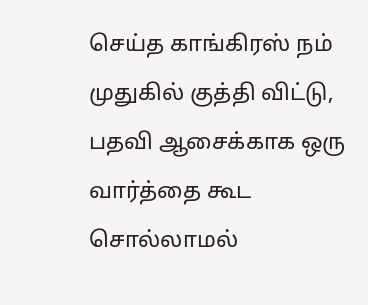செய்த காங்கிரஸ் நம் முதுகில் குத்தி விட்டு, பதவி ஆசைக்காக ஒரு வார்த்தை கூட சொல்லாமல்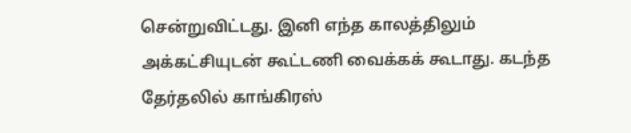சென்றுவிட்டது. இனி எந்த காலத்திலும் அக்கட்சியுடன் கூட்டணி வைக்கக் கூடாது. கடந்த தேர்தலில் காங்கிரஸ்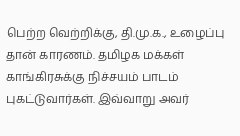பெற்ற வெற்றிக்கு, தி.மு.க., உழைப்பு தான் காரணம். தமிழக மக்கள் காங்கிரசுக்கு நிச்சயம் பாடம் புகட்டுவார்கள். இவ்வாறு அவர்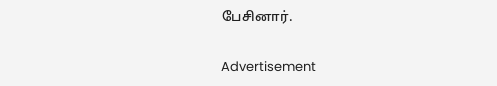பேசினார்.

Advertisement